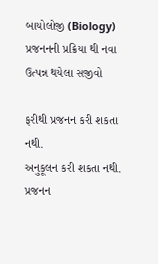બાયોલોજી (Biology)
પ્રજનનની પ્રક્રિયા થી નવા ઉત્પન્ન થયેલા સજીવો

ફરીથી પ્રજનન કરી શકતા નથી.
અનુકૂલન કરી શકતા નથી.
પ્રજનન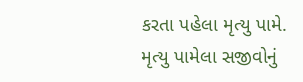કરતા પહેલા મૃત્યુ પામે.
મૃત્યુ પામેલા સજીવોનું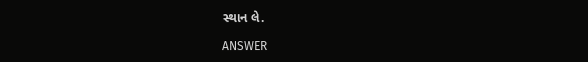સ્થાન લે.

ANSWER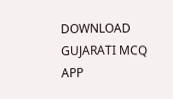DOWNLOAD GUJARATI MCQ APP